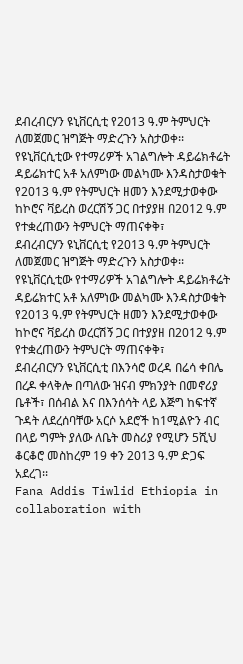ደብረብርሃን ዩኒቨርሲቲ የ2013 ዓ.ም ትምህርት ለመጀመር ዝግጅት ማድረጉን አስታወቀ፡፡የዩኒቨርሲቲው የተማሪዎች አገልግሎት ዳይሬክቶሬት ዳይሬክተር አቶ አለምነው መልካሙ እንዳስታወቁት የ2013 ዓ.ም የትምህርት ዘመን እንደሚታወቀው ከኮሮና ቫይረስ ወረርሽኝ ጋር በተያያዘ በ2012 ዓ.ም የተቋረጠውን ትምህርት ማጠናቀቅ፣
ደብረብርሃን ዩኒቨርሲቲ የ2013 ዓ.ም ትምህርት ለመጀመር ዝግጅት ማድረጉን አስታወቀ፡፡የዩኒቨርሲቲው የተማሪዎች አገልግሎት ዳይሬክቶሬት ዳይሬክተር አቶ አለምነው መልካሙ እንዳስታወቁት የ2013 ዓ.ም የትምህርት ዘመን እንደሚታወቀው ከኮሮና ቫይረስ ወረርሽኝ ጋር በተያያዘ በ2012 ዓ.ም የተቋረጠውን ትምህርት ማጠናቀቅ፣
ደብረብርሃን ዩኒቨርሲቲ በእንሳሮ ወረዳ በሬሳ ቀበሌ በረዶ ቀላቅሎ በጣለው ዝናብ ምክንያት በመኖሪያ ቤቶች፣ በሰብል እና በእንሰሳት ላይ እጅግ ከፍተኛ ጉዳት ለደረሰባቸው አርሶ አደሮች ከ1ሚልዮን ብር በላይ ግምት ያለው ለቤት መስሪያ የሚሆን 5ሺህ ቆርቆሮ መስከረም 19 ቀን 2013 ዓ.ም ድጋፍ አደረገ፡፡
Fana Addis Tiwlid Ethiopia in collaboration with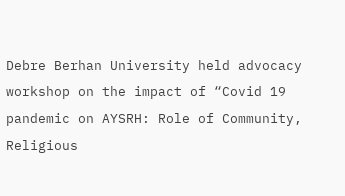Debre Berhan University held advocacy workshop on the impact of “Covid 19 pandemic on AYSRH: Role of Community, Religious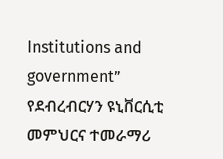Institutions and government”
የደብረብርሃን ዩኒቨርሲቲ መምህርና ተመራማሪ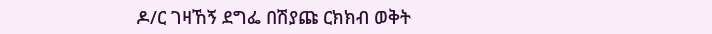ዶ/ር ገዛኸኝ ደግፌ በሽያጩ ርክክብ ወቅት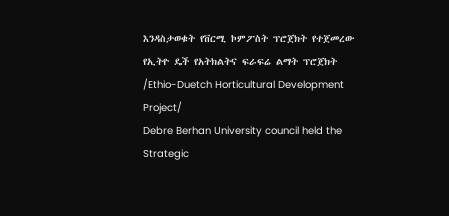እንዳስታወቁት የቨርሚ ኮምፖስት ፕሮጀክት የተጀመረው የኢትዮ ዴች የአትክልትና ፍራፍሬ ልማት ፕሮጀክት /Ethio-Duetch Horticultural Development Project/
Debre Berhan University council held the Strategic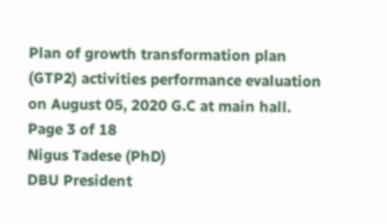Plan of growth transformation plan (GTP2) activities performance evaluation on August 05, 2020 G.C at main hall.
Page 3 of 18
Nigus Tadese (PhD)
DBU President